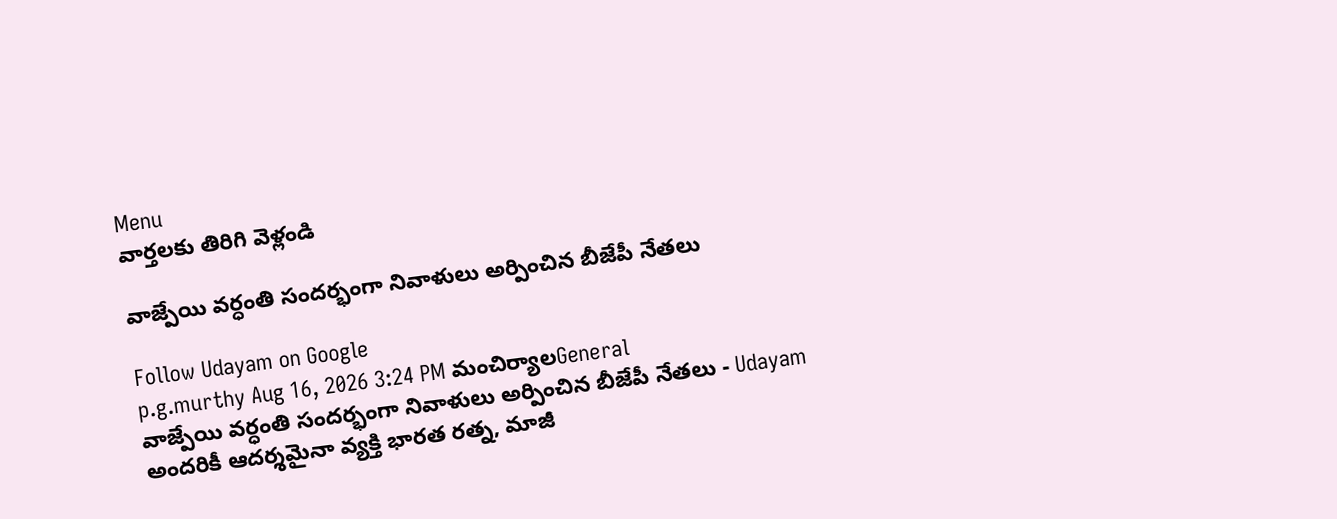Menu
వార్తలకు తిరిగి వెళ్లండి

వాజ్పేయి వర్ధంతి సందర్భంగా నివాళులు అర్పించిన బీజేపీ నేతలు

Follow Udayam on Google
p.g.murthy Aug 16, 2026 3:24 PM మంచిర్యాలGeneral
వాజ్పేయి వర్ధంతి సందర్భంగా నివాళులు అర్పించిన బీజేపీ నేతలు - Udayam
అందరికీ ఆదర్శమైనా వ్యక్తి భారత రత్న, మాజీ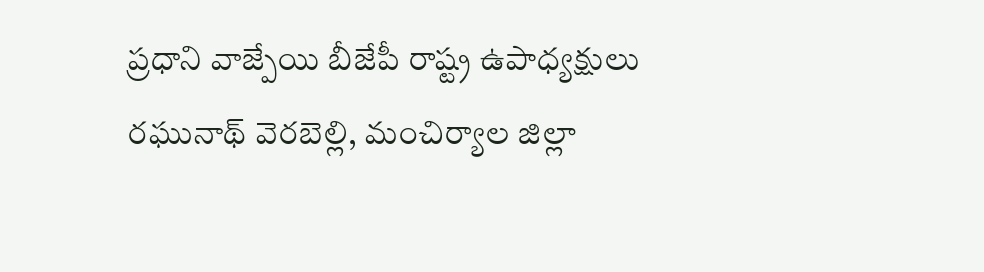ప్రధాని వాజ్పేయి బీజేపీ రాష్ట్ర ఉపాధ్యక్షులు రఘునాథ్ వెరబెల్లి, మంచిర్యాల జిల్లా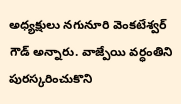అధ్యక్షులు నగునూరి వెంకటేశ్వర్ గౌడ్ అన్నారు. వాజ్పేయి వర్ధంతిని పురస్కరించుకొని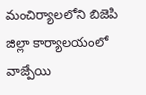మంచిర్యాలలోని బిజెపి జిల్లా కార్యాలయంలో వాజ్పేయి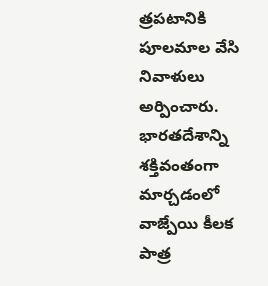త్రపటానికి పూలమాల వేసి నివాళులు అర్పించారు. భారతదేశాన్ని శక్తివంతంగా మార్చడంలో వాజ్పేయి కీలక పాత్ర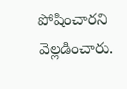పోషించారని వెల్లడించారు.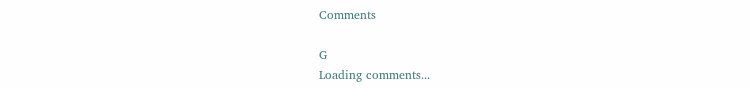Comments

G
Loading comments...